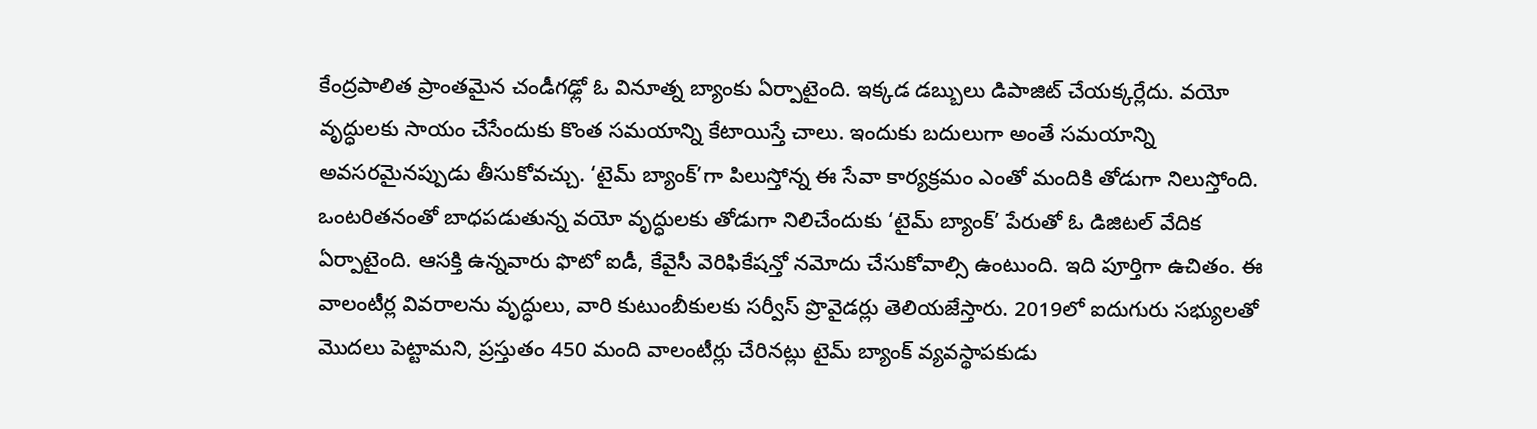కేంద్రపాలిత ప్రాంతమైన చండీగఢ్లో ఓ వినూత్న బ్యాంకు ఏర్పాటైంది. ఇక్కడ డబ్బులు డిపాజిట్ చేయక్కర్లేదు. వయో వృద్ధులకు సాయం చేసేందుకు కొంత సమయాన్ని కేటాయిస్తే చాలు. ఇందుకు బదులుగా అంతే సమయాన్ని అవసరమైనప్పుడు తీసుకోవచ్చు. ‘టైమ్ బ్యాంక్’గా పిలుస్తోన్న ఈ సేవా కార్యక్రమం ఎంతో మందికి తోడుగా నిలుస్తోంది.
ఒంటరితనంతో బాధపడుతున్న వయో వృద్ధులకు తోడుగా నిలిచేందుకు ‘టైమ్ బ్యాంక్’ పేరుతో ఓ డిజిటల్ వేదిక ఏర్పాటైంది. ఆసక్తి ఉన్నవారు ఫొటో ఐడీ, కేవైసీ వెరిఫికేషన్తో నమోదు చేసుకోవాల్సి ఉంటుంది. ఇది పూర్తిగా ఉచితం. ఈ వాలంటీర్ల వివరాలను వృద్ధులు, వారి కుటుంబీకులకు సర్వీస్ ప్రొవైడర్లు తెలియజేస్తారు. 2019లో ఐదుగురు సభ్యులతో మొదలు పెట్టామని, ప్రస్తుతం 450 మంది వాలంటీర్లు చేరినట్లు టైమ్ బ్యాంక్ వ్యవస్థాపకుడు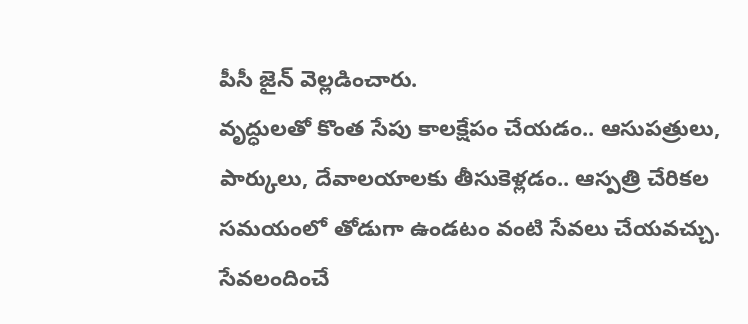పీసీ జైన్ వెల్లడించారు.
వృద్ధులతో కొంత సేపు కాలక్షేపం చేయడం.. ఆసుపత్రులు, పార్కులు, దేవాలయాలకు తీసుకెళ్లడం.. ఆస్పత్రి చేరికల సమయంలో తోడుగా ఉండటం వంటి సేవలు చేయవచ్చు. సేవలందించే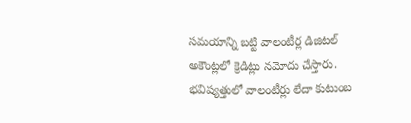సమయాన్ని బట్టి వాలంటీర్ల డిజిటల్ అకౌంట్లలో క్రెడిట్లు నమోదు చేస్తారు. భవిష్యత్తులో వాలంటీర్లు లేదా కుటుంబ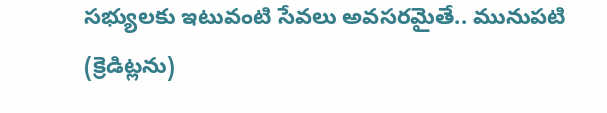సభ్యులకు ఇటువంటి సేవలు అవసరమైతే.. మునుపటి (క్రెడిట్లను)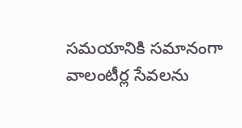సమయానికి సమానంగా వాలంటీర్ల సేవలను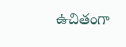ఉచితంగా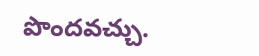పొందవచ్చు.